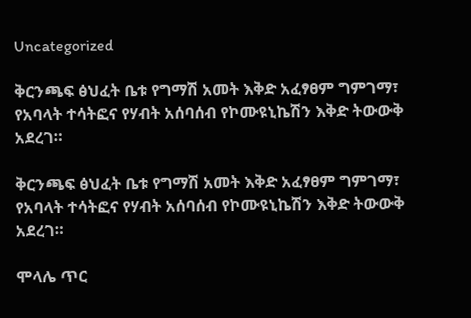Uncategorized

ቅርንጫፍ ፅህፈት ቤቱ የግማሽ አመት እቅድ አፈፃፀም ግምገማ፣ የአባላት ተሳትፎና የሃብት አሰባሰብ የኮሙዩኒኬሽን እቅድ ትውውቅ አደረገ።

ቅርንጫፍ ፅህፈት ቤቱ የግማሽ አመት እቅድ አፈፃፀም ግምገማ፣ የአባላት ተሳትፎና የሃብት አሰባሰብ የኮሙዩኒኬሽን እቅድ ትውውቅ አደረገ።

ሞላሌ ጥር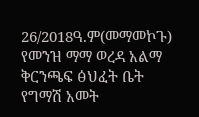26/2018ዓ.ም(መማመኮጉ) የመንዝ ማማ ወረዳ አልማ ቅርንጫፍ ፅህፈት ቤት የግማሽ አመት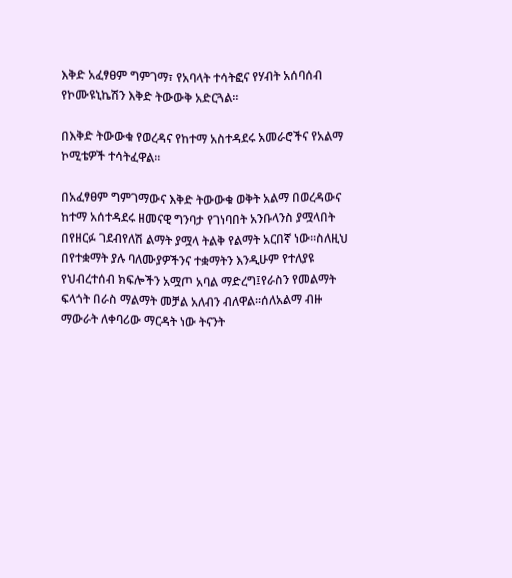እቅድ አፈፃፀም ግምገማ፣ የአባላት ተሳትፎና የሃብት አሰባሰብ የኮሙዩኒኬሽን እቅድ ትውውቅ አድርጓል።

በእቅድ ትውውቁ የወረዳና የከተማ አስተዳደሩ አመራሮችና የአልማ ኮሚቴዎች ተሳትፈዋል።

በአፈፃፀም ግምገማውና እቅድ ትውውቁ ወቅት አልማ በወረዳውና ከተማ አሰተዳደሩ ዘመናዊ ግንባታ የገነባበት አንቡላንስ ያሟላበት በየዘርፉ ገደብየለሽ ልማት ያሟላ ትልቅ የልማት አርበኛ ነው።ስለዚህ በየተቋማት ያሉ ባለሙያዎችንና ተቋማትን እንዲሁም የተለያዩ የህብረተሰብ ክፍሎችን አሟጦ አባል ማድረግ፤የራስን የመልማት ፍላጎት በራስ ማልማት መቻል አለብን ብለዋል።ሰለአልማ ብዙ ማውራት ለቀባሪው ማርዳት ነው ትናንት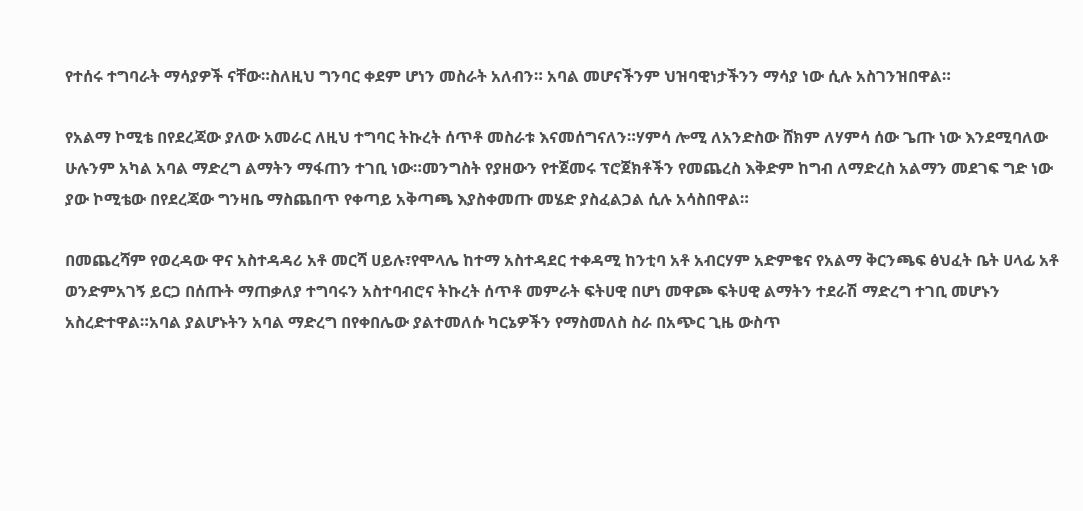የተሰሩ ተግባራት ማሳያዎች ናቸው።ስለዚህ ግንባር ቀደም ሆነን መስራት አለብን። አባል መሆናችንም ህዝባዊነታችንን ማሳያ ነው ሲሉ አስገንዝበዋል።

የአልማ ኮሚቴ በየደረጃው ያለው አመራር ለዚህ ተግባር ትኩረት ሰጥቶ መስራቱ እናመሰግናለን።ሃምሳ ሎሚ ለአንድስው ሸክም ለሃምሳ ሰው ጌጡ ነው እንደሚባለው ሁሉንም አካል አባል ማድረግ ልማትን ማፋጠን ተገቢ ነው።መንግስት የያዘውን የተጀመሩ ፕሮጀክቶችን የመጨረስ እቅድም ከግብ ለማድረስ አልማን መደገፍ ግድ ነው ያው ኮሚቴው በየደረጃው ግንዛቤ ማስጨበጥ የቀጣይ አቅጣጫ እያስቀመጡ መሄድ ያስፈልጋል ሲሉ አሳስበዋል።

በመጨረሻም የወረዳው ዋና አስተዳዳሪ አቶ መርሻ ሀይሉ፣የሞላሌ ከተማ አስተዳደር ተቀዳሚ ከንቲባ አቶ አብርሃም አድምቄና የአልማ ቅርንጫፍ ፅህፈት ቤት ሀላፊ አቶ ወንድምአገኝ ይርጋ በሰጡት ማጠቃለያ ተግባሩን አስተባብሮና ትኩረት ሰጥቶ መምራት ፍትሀዊ በሆነ መዋጮ ፍትሀዊ ልማትን ተደራሽ ማድረግ ተገቢ መሆኑን አስረድተዋል።አባል ያልሆኑትን አባል ማድረግ በየቀበሌው ያልተመለሱ ካርኔዎችን የማስመለስ ስራ በአጭር ጊዜ ውስጥ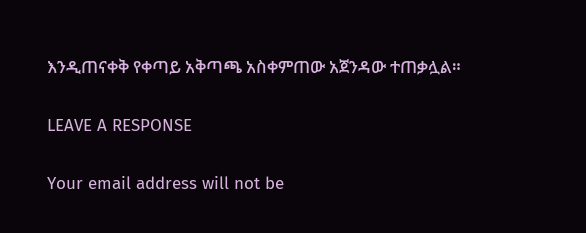እንዲጠናቀቅ የቀጣይ አቅጣጫ አስቀምጠው አጀንዳው ተጠቃሏል።

LEAVE A RESPONSE

Your email address will not be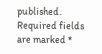published. Required fields are marked *